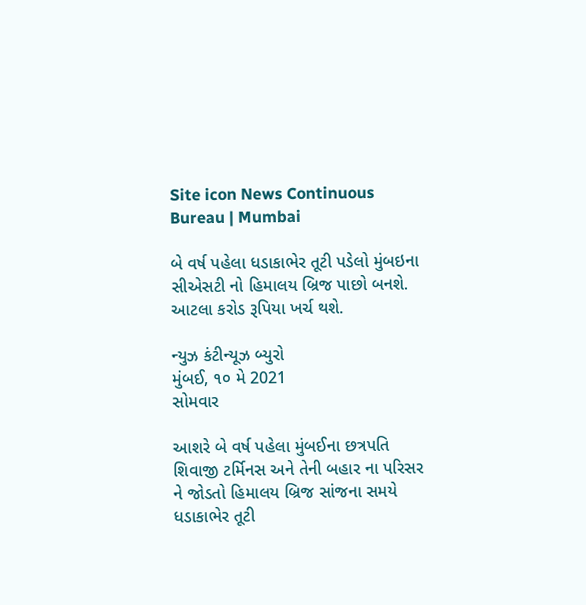Site icon News Continuous Bureau | Mumbai

બે વર્ષ પહેલા ધડાકાભેર તૂટી પડેલો મુંબઇના સીએસટી નો હિમાલય બ્રિજ પાછો બનશે. આટલા કરોડ રૂપિયા ખર્ચ થશે.

ન્યુઝ કંટીન્યૂઝ બ્યુરો
મુંબઈ, ૧૦ મે 2021
સોમવાર

આશરે બે વર્ષ પહેલા મુંબઈના છત્રપતિ શિવાજી ટર્મિનસ અને તેની બહાર ના પરિસર ને જોડતો હિમાલય બ્રિજ સાંજના સમયે ધડાકાભેર તૂટી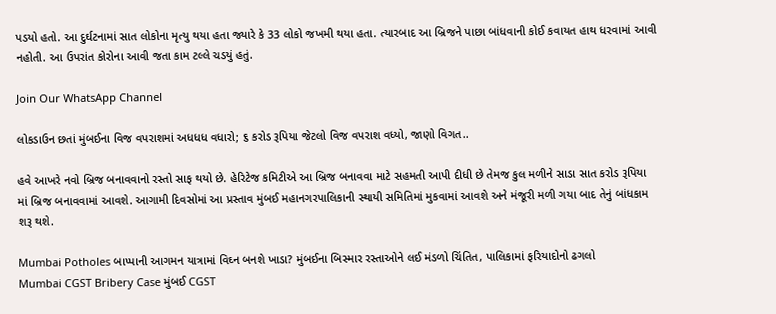પડયો હતો. આ દુર્ઘટનામાં સાત લોકોના મૃત્યુ થયા હતા જ્યારે કે 33 લોકો જખમી થયા હતા. ત્યારબાદ આ બ્રિજને પાછા બાંધવાની કોઈ કવાયત હાથ ધરવામાં આવી નહોતી. આ ઉપરાંત કોરોના આવી જતા કામ ટલ્લે ચડયું હતું.

Join Our WhatsApp Channel

લોકડાઉન છતાં મુંબઈના વિજ વપરાશમાં અધધધ વધારો; ૬ કરોડ રૂપિયા જેટલો વિજ વપરાશ વધ્યો, જાણો વિગત..

હવે આખરે નવો બ્રિજ બનાવવાનો રસ્તો સાફ થયો છે. હેરિટેજ કમિટીએ આ બ્રિજ બનાવવા માટે સહમતી આપી દીધી છે તેમજ કુલ મળીને સાડા સાત કરોડ રૂપિયા માં બ્રિજ બનાવવામાં આવશે. આગામી દિવસોમાં આ પ્રસ્તાવ મુંબઈ મહાનગરપાલિકાની સ્થાયી સમિતિમાં મુકવામાં આવશે અને મંજૂરી મળી ગયા બાદ તેનું બાંધકામ શરૂ થશે.

Mumbai Potholes બાપ્પાની આગમન યાત્રામાં વિઘ્ન બનશે ખાડા? મુંબઈના બિસ્માર રસ્તાઓને લઈ મંડળો ચિંતિત, પાલિકામાં ફરિયાદોનો ઢગલો
Mumbai CGST Bribery Case મુંબઈ CGST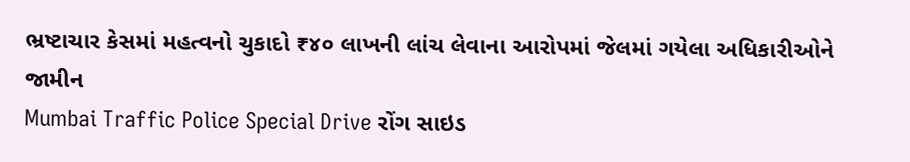ભ્રષ્ટાચાર કેસમાં મહત્વનો ચુકાદો ₹૪૦ લાખની લાંચ લેવાના આરોપમાં જેલમાં ગયેલા અધિકારીઓને જામીન
Mumbai Traffic Police Special Drive રોંગ સાઇડ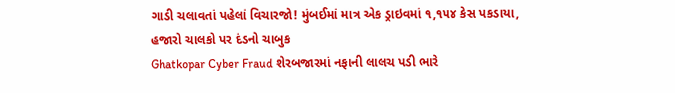ગાડી ચલાવતાં પહેલાં વિચારજો! મુંબઈમાં માત્ર એક ડ્રાઇવમાં ૧,૧૫૪ કેસ પકડાયા, હજારો ચાલકો પર દંડનો ચાબુક
Ghatkopar Cyber Fraud શેરબજારમાં નફાની લાલચ પડી ભારે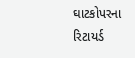ઘાટકોપરના રિટાયર્ડ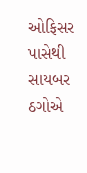ઓફિસર પાસેથી સાયબર ઠગોએ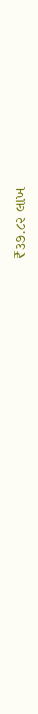₹૩૭.૮૨ લાખ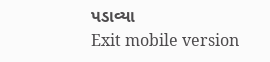પડાવ્યા
Exit mobile version